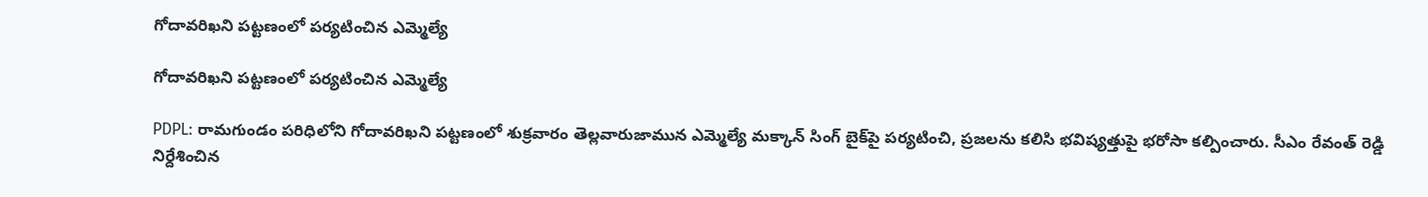గోదావరిఖని పట్టణంలో పర్యటించిన ఎమ్మెల్యే

గోదావరిఖని పట్టణంలో పర్యటించిన ఎమ్మెల్యే

PDPL: రామగుండం పరిధిలోని గోదావరిఖని పట్టణంలో శుక్రవారం తెల్లవారుజామున ఎమ్మెల్యే మక్కాన్ సింగ్ బైక్‌పై పర్యటించి, ప్రజలను కలిసి భవిష్యత్తుపై భరోసా కల్పించారు. సీఎం రేవంత్ రెడ్డి నిర్దేశించిన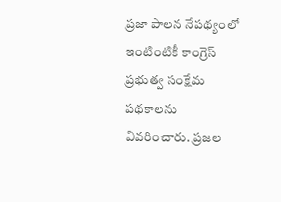ప్రజా పాలన నేపథ్యంలో ఇంటింటికీ కాంగ్రెస్ ప్రభుత్వ సంక్షేమ పథకాలను వివరించారు. ప్రజల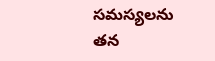సమస్యలను తన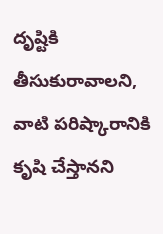దృష్టికి తీసుకురావాలని, వాటి పరిష్కారానికి కృషి చేస్తానని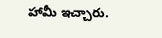హామీ ఇచ్చారు.